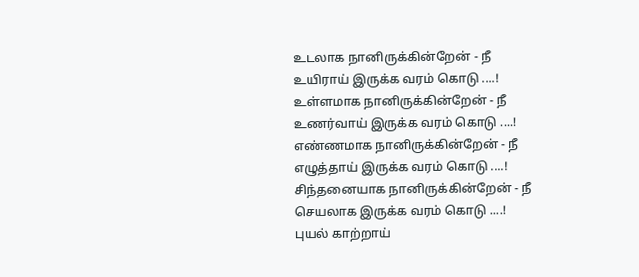உடலாக நானிருக்கின்றேன் - நீ
உயிராய் இருக்க வரம் கொடு ....!
உள்ளமாக நானிருக்கின்றேன் - நீ
உணர்வாய் இருக்க வரம் கொடு ....!
எண்ணமாக நானிருக்கின்றேன் - நீ
எழுத்தாய் இருக்க வரம் கொடு ....!
சிந்தனையாக நானிருக்கின்றேன் - நீ
செயலாக இருக்க வரம் கொடு ....!
புயல் காற்றாய்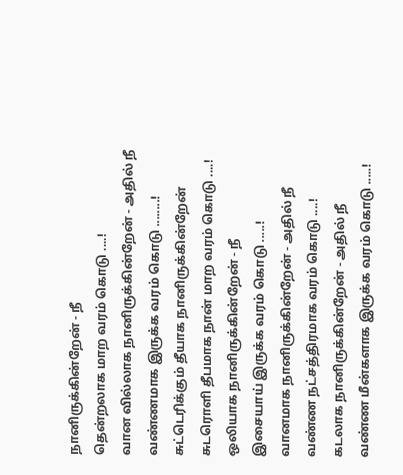நானிருக்கின்றேன் - நீ
தென்றலாக மாற வரம் கொடு ....!
வான வில்லாக நானிருக்கின்றேன் - அதில் நீ
வண்ணமாக இருக்க வரம் கொடு ........!
சுட்டெரிக்கும் தீயாக நானிருக்கின்றேன்
சுடரொளி தீபமாக நான் மாற வரம் கொடு ....!
ஒலியாக நானிருக்கின்றேன் - நீ
இசையாய் இருக்க வரம் கொடு .....!
வானமாக நானிருக்கின்றேன் - அதில் நீ
வண்ண நட்சத்திரமாக வரம் கொடு ....!
கடலாக நானிருக்கின்றேன் - அதில் நீ
வண்ண மீன்களாக இருக்க வரம் கொடு .....!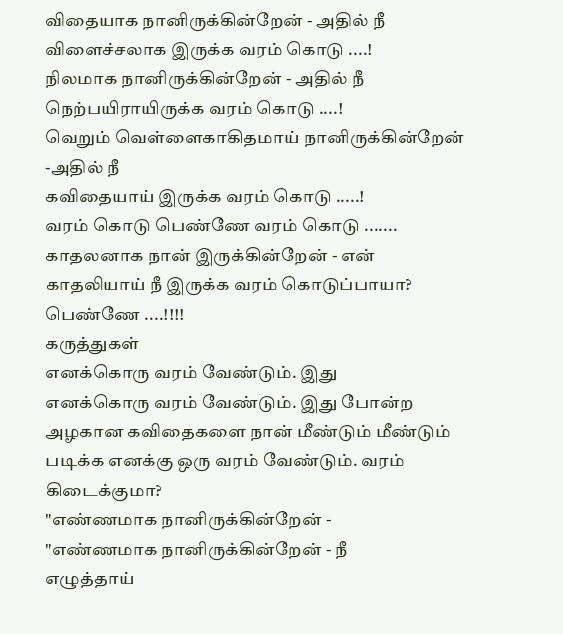விதையாக நானிருக்கின்றேன் - அதில் நீ
விளைச்சலாக இருக்க வரம் கொடு ....!
நிலமாக நானிருக்கின்றேன் - அதில் நீ
நெற்பயிராயிருக்க வரம் கொடு ....!
வெறும் வெள்ளைகாகிதமாய் நானிருக்கின்றேன் -அதில் நீ
கவிதையாய் இருக்க வரம் கொடு .....!
வரம் கொடு பெண்ணே வரம் கொடு .......
காதலனாக நான் இருக்கின்றேன் - என்
காதலியாய் நீ இருக்க வரம் கொடுப்பாயா?
பெண்ணே ....!!!!
கருத்துகள்
எனக்கொரு வரம் வேண்டும். இது
எனக்கொரு வரம் வேண்டும். இது போன்ற அழகான கவிதைகளை நான் மீண்டும் மீண்டும் படிக்க எனக்கு ஒரு வரம் வேண்டும். வரம் கிடைக்குமா?
"எண்ணமாக நானிருக்கின்றேன் -
"எண்ணமாக நானிருக்கின்றேன் - நீ
எழுத்தாய்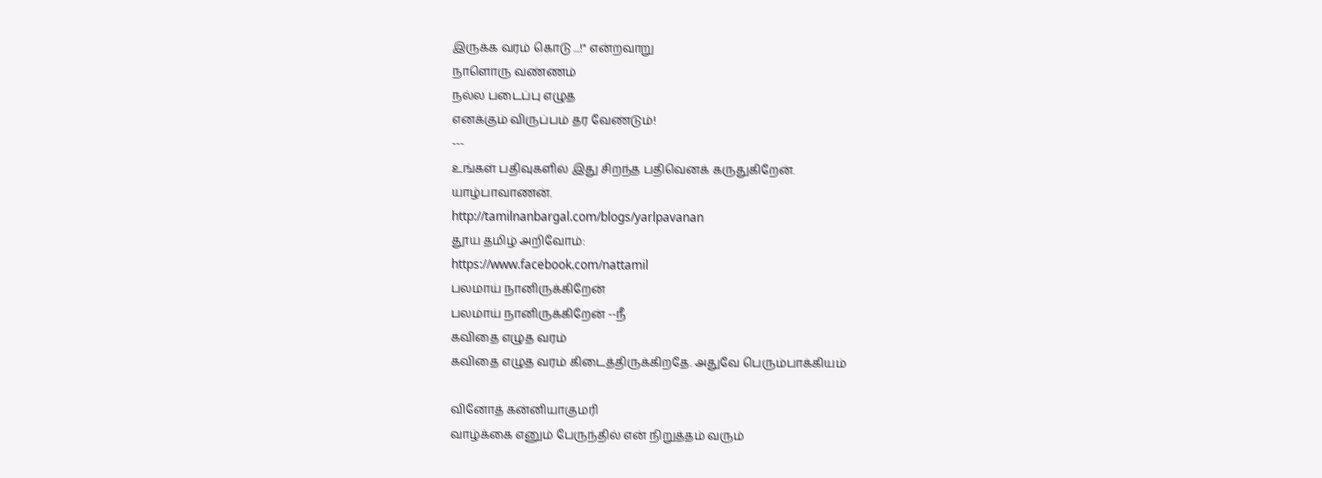இருக்க வரம் கொடு ...!" என்றவாறு
நாளொரு வண்ணம்
நல்ல படைப்பு எழுத
எனக்கும் விருப்பம் தர வேண்டும்!
---
உங்கள் பதிவுகளில் இது சிறந்த பதிவெனக் கருதுகிறேன்.
யாழ்பாவாணன்.
http://tamilnanbargal.com/blogs/yarlpavanan
தூய தமிழ் அறிவோம்:
https://www.facebook.com/nattamil
பலமாய் நானிருக்கிறேன்
பலமாய் நானிருக்கிறேன் --நீ
கவிதை எழுத வரம்
கவிதை எழுத வரம் கிடைத்திருக்கிறதே. அதுவே பெரும்பாக்கியம்

வினோத் கன்னியாகுமரி
வாழ்க்கை எனும் பேருந்தில் என் நிறுத்தம் வரும்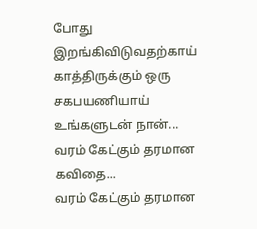போது இறங்கிவிடுவதற்காய் காத்திருக்கும் ஒரு சகபயணியாய்
உங்களுடன் நான்...
வரம் கேட்கும் தரமான கவிதை...
வரம் கேட்கும் தரமான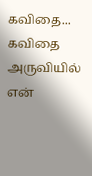கவிதை... கவிதை அருவியில் என்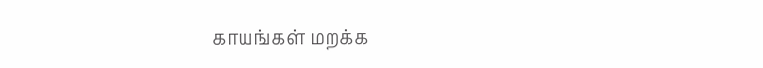காயங்கள் மறக்க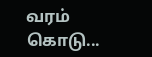வரம் கொடு...